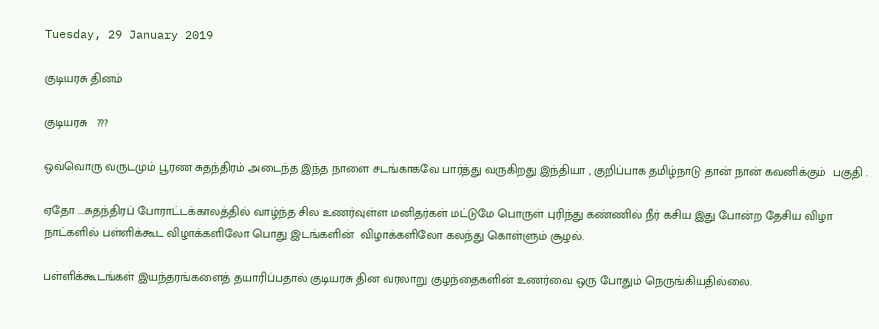Tuesday, 29 January 2019

குடியரசு தினம்

குடியரசு   ???

ஒவ்வொரு வருடமும் பூரண சுதந்திரம் அடைந்த இந்த நாளை சடங்காகவே பார்த்து வருகிறது இந்தியா , குறிப்பாக தமிழ்நாடு தான் நான் கவனிக்கும்  பகுதி .

ஏதோ ....சுதந்திரப் போராட்டக்காலத்தில் வாழ்ந்த சில உணர்வுள்ள மனிதர்கள் மட்டுமே பொருள் புரிந்து கண்ணில் நீர் கசிய இது போன்ற தேசிய விழா நாட்களில் பள்ளிக்கூட விழாக்களிலோ பொது இடங்களின்  விழாக்களிலோ கலந்து கொள்ளும் சூழல்.

பள்ளிக்கூடங்கள் இயந்தரங்களைத் தயாரிப்பதால் குடியரசு தின வரலாறு குழந்தைகளின் உணர்வை ஒரு போதும் நெருங்கியதில்லை.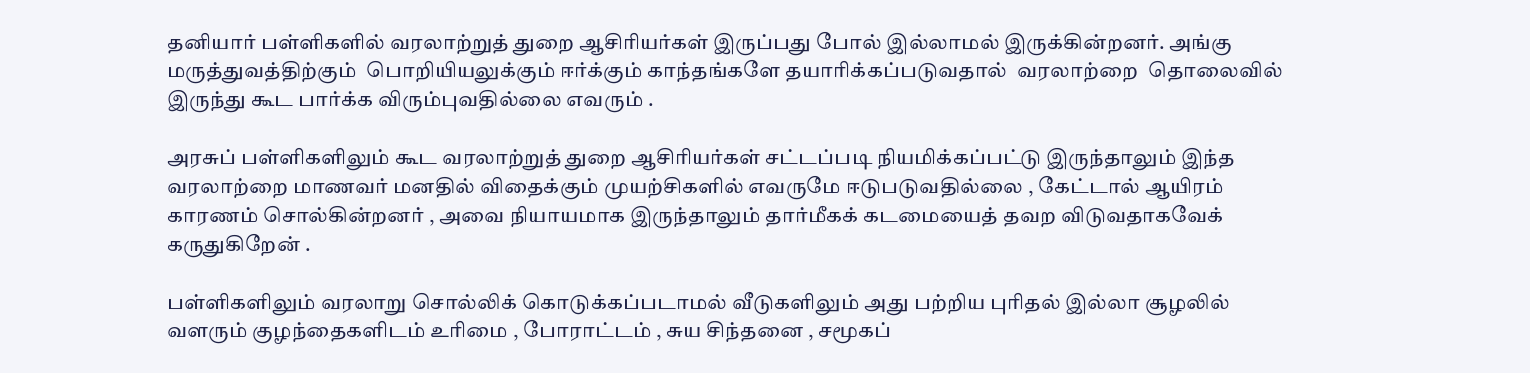தனியார் பள்ளிகளில் வரலாற்றுத் துறை ஆசிரியர்கள் இருப்பது போல் இல்லாமல் இருக்கின்றனர். அங்கு மருத்துவத்திற்கும்  பொறியியலுக்கும் ஈர்க்கும் காந்தங்களே தயாரிக்கப்படுவதால்  வரலாற்றை  தொலைவில் இருந்து கூட பார்க்க விரும்புவதில்லை எவரும் .

அரசுப் பள்ளிகளிலும் கூட வரலாற்றுத் துறை ஆசிரியர்கள் சட்டப்படி நியமிக்கப்பட்டு இருந்தாலும் இந்த வரலாற்றை மாணவர் மனதில் விதைக்கும் முயற்சிகளில் எவருமே ஈடுபடுவதில்லை , கேட்டால் ஆயிரம் காரணம் சொல்கின்றனர் , அவை நியாயமாக இருந்தாலும் தார்மீகக் கடமையைத் தவற விடுவதாகவேக் கருதுகிறேன் .

பள்ளிகளிலும் வரலாறு சொல்லிக் கொடுக்கப்படாமல் வீடுகளிலும் அது பற்றிய புரிதல் இல்லா சூழலில் வளரும் குழந்தைகளிடம் உரிமை , போராட்டம் , சுய சிந்தனை , சமூகப்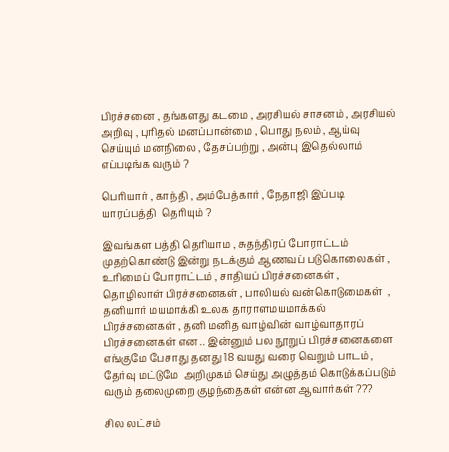பிரச்சனை , தங்களது கடமை , அரசியல் சாசனம் , அரசியல் அறிவு , புரிதல் மனப்பான்மை , பொது நலம் , ஆய்வு செய்யும் மனநிலை , தேசப்பற்று , அன்பு இதெல்லாம் எப்படிங்க வரும் ?

பெரியார் , காந்தி , அம்பேத்கார் , நேதாஜி இப்படி யாரப்பத்தி  தெரியும் ?

இவங்கள பத்தி தெரியாம , சுதந்திரப் போராட்டம் முதற்கொண்டு இன்று நடக்கும் ஆணவப் படுகொலைகள் , உரிமைப் போராட்டம் , சாதியப் பிரச்சனைகள் , தொழிலாள் பிரச்சனைகள் , பாலியல் வன்கொடுமைகள்  , தனியார் மயமாக்கி உலக தாராளமயமாக்கல்  பிரச்சனைகள் , தனி மனித வாழ்வின் வாழ்வாதாரப் பிரச்சனைகள் என .. இன்னும் பல நூறுப் பிரச்சனைகளை எங்குமே பேசாது தனது 18 வயது வரை வெறும் பாடம் , தேர்வு மட்டுமே  அறிமுகம் செய்து அழுத்தம் கொடுக்கப்படும் வரும் தலைமுறை குழந்தைகள் என்ன ஆவார்கள் ???

சில லட்சம்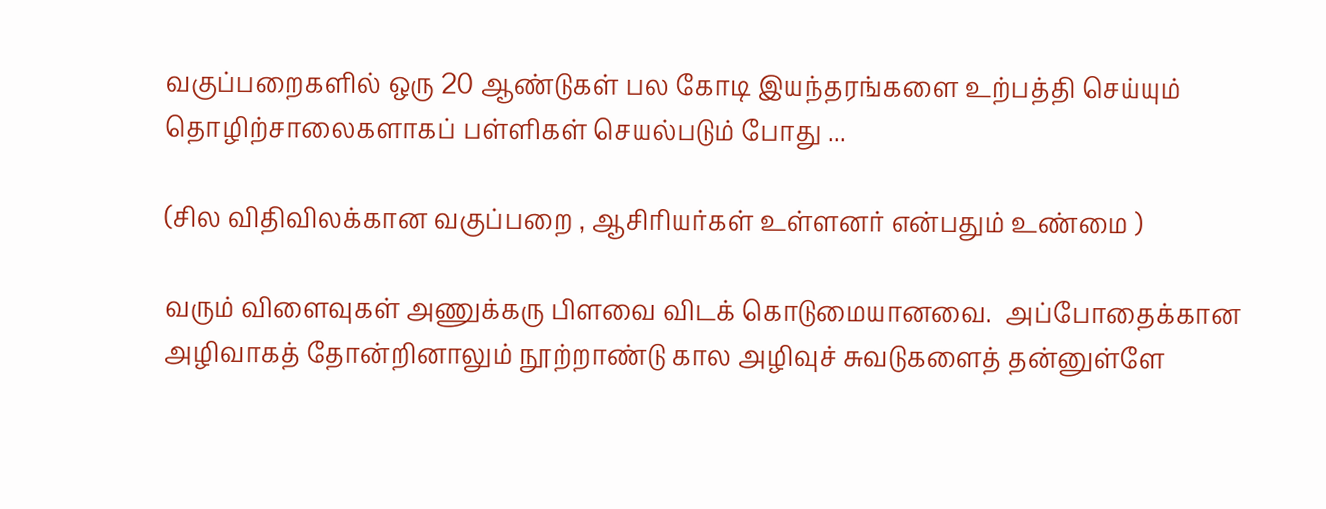வகுப்பறைகளில் ஒரு 20 ஆண்டுகள் பல கோடி இயந்தரங்களை உற்பத்தி செய்யும் தொழிற்சாலைகளாகப் பள்ளிகள் செயல்படும் போது ...

(சில விதிவிலக்கான வகுப்பறை , ஆசிரியர்கள் உள்ளனர் என்பதும் உண்மை )

வரும் விளைவுகள் அணுக்கரு பிளவை விடக் கொடுமையானவை.  அப்போதைக்கான அழிவாகத் தோன்றினாலும் நூற்றாண்டு கால அழிவுச் சுவடுகளைத் தன்னுள்ளே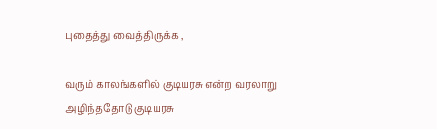புதைத்து வைத்திருக்க ,

வரும் காலங்களில் குடியரசு என்ற வரலாறு அழிந்ததோடு குடியரசு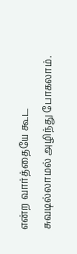என்ற வார்த்தையே கூட சுவடில்லாமல் அழிந்து போகலாம்.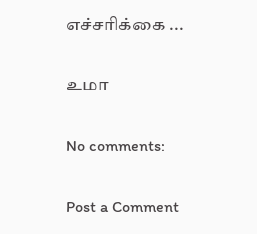எச்சரிக்கை ...

உமா

No comments:

Post a Comment